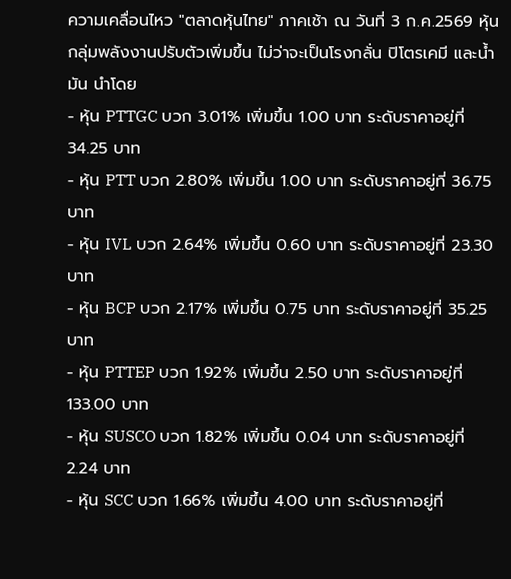ความเคลื่อนไหว "ตลาดหุ้นไทย" ภาคเช้า ณ วันที่ 3 ก.ค.2569 หุ้นกลุ่มพลังงานปรับตัวเพิ่มขึ้น ไม่ว่าจะเป็นโรงกลั่น ปิโตรเคมี และน้ำมัน นำโดย
- หุ้น PTTGC บวก 3.01% เพิ่มขึ้น 1.00 บาท ระดับราคาอยู่ที่ 34.25 บาท
- หุ้น PTT บวก 2.80% เพิ่มขึ้น 1.00 บาท ระดับราคาอยู่ที่ 36.75 บาท
- หุ้น IVL บวก 2.64% เพิ่มขึ้น 0.60 บาท ระดับราคาอยู่ที่ 23.30 บาท
- หุ้น BCP บวก 2.17% เพิ่มขึ้น 0.75 บาท ระดับราคาอยู่ที่ 35.25 บาท
- หุ้น PTTEP บวก 1.92% เพิ่มขึ้น 2.50 บาท ระดับราคาอยู่ที่ 133.00 บาท
- หุ้น SUSCO บวก 1.82% เพิ่มขึ้น 0.04 บาท ระดับราคาอยู่ที่ 2.24 บาท
- หุ้น SCC บวก 1.66% เพิ่มขึ้น 4.00 บาท ระดับราคาอยู่ที่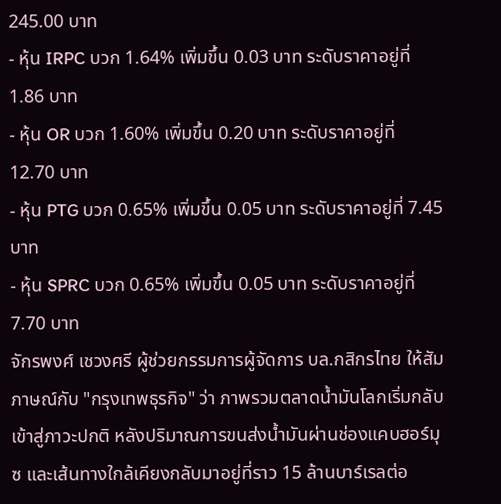245.00 บาท
- หุ้น IRPC บวก 1.64% เพิ่มขึ้น 0.03 บาท ระดับราคาอยู่ที่ 1.86 บาท
- หุ้น OR บวก 1.60% เพิ่มขึ้น 0.20 บาท ระดับราคาอยู่ที่ 12.70 บาท
- หุ้น PTG บวก 0.65% เพิ่มขึ้น 0.05 บาท ระดับราคาอยู่ที่ 7.45 บาท
- หุ้น SPRC บวก 0.65% เพิ่มขึ้น 0.05 บาท ระดับราคาอยู่ที่ 7.70 บาท
จักรพงศ์ เชวงศรี ผู้ช่วยกรรมการผู้จัดการ บล.กสิกรไทย ให้สัมภาษณ์กับ "กรุงเทพธุรกิจ" ว่า ภาพรวมตลาดน้ำมันโลกเริ่มกลับเข้าสู่ภาวะปกติ หลังปริมาณการขนส่งน้ำมันผ่านช่องแคบฮอร์มุซ และเส้นทางใกล้เคียงกลับมาอยู่ที่ราว 15 ล้านบาร์เรลต่อ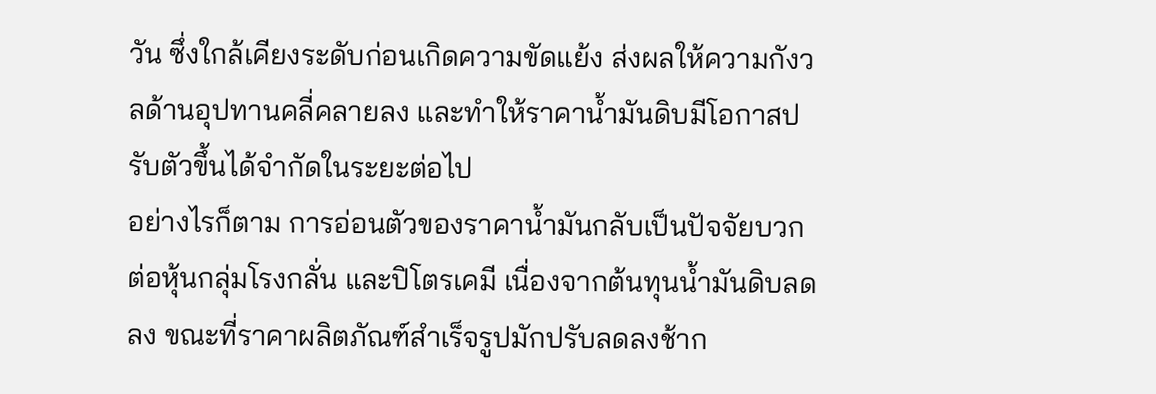วัน ซึ่งใกล้เคียงระดับก่อนเกิดความขัดแย้ง ส่งผลให้ความกังวลด้านอุปทานคลี่คลายลง และทำให้ราคาน้ำมันดิบมีโอกาสปรับตัวขึ้นได้จำกัดในระยะต่อไป
อย่างไรก็ตาม การอ่อนตัวของราคาน้ำมันกลับเป็นปัจจัยบวกต่อหุ้นกลุ่มโรงกลั่น และปิโตรเคมี เนื่องจากต้นทุนน้ำมันดิบลดลง ขณะที่ราคาผลิตภัณฑ์สำเร็จรูปมักปรับลดลงช้าก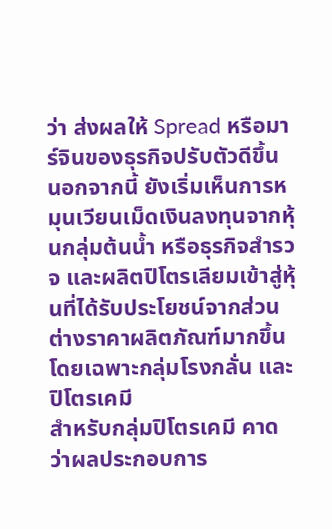ว่า ส่งผลให้ Spread หรือมาร์จินของธุรกิจปรับตัวดีขึ้น
นอกจากนี้ ยังเริ่มเห็นการหมุนเวียนเม็ดเงินลงทุนจากหุ้นกลุ่มต้นน้ำ หรือธุรกิจสำรวจ และผลิตปิโตรเลียมเข้าสู่หุ้นที่ได้รับประโยชน์จากส่วนต่างราคาผลิตภัณฑ์มากขึ้น โดยเฉพาะกลุ่มโรงกลั่น และปิโตรเคมี
สำหรับกลุ่มปิโตรเคมี คาดว่าผลประกอบการ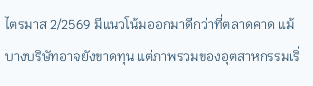ไตรมาส 2/2569 มีแนวโน้มออกมาดีกว่าที่ตลาดคาด แม้บางบริษัทอาจยังขาดทุน แต่ภาพรวมของอุตสาหกรรมเริ่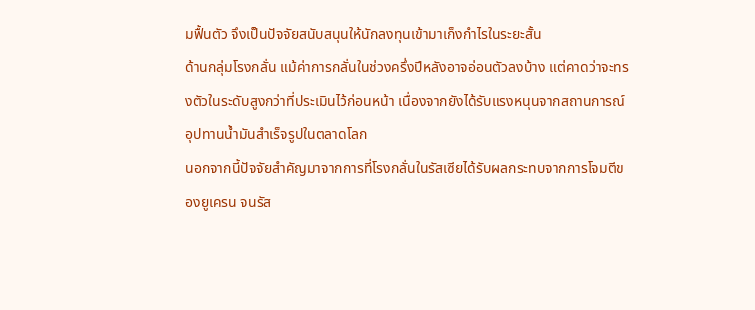มฟื้นตัว จึงเป็นปัจจัยสนับสนุนให้นักลงทุนเข้ามาเก็งกำไรในระยะสั้น
ด้านกลุ่มโรงกลั่น แม้ค่าการกลั่นในช่วงครึ่งปีหลังอาจอ่อนตัวลงบ้าง แต่คาดว่าจะทรงตัวในระดับสูงกว่าที่ประเมินไว้ก่อนหน้า เนื่องจากยังได้รับแรงหนุนจากสถานการณ์อุปทานน้ำมันสำเร็จรูปในตลาดโลก
นอกจากนี้ปัจจัยสำคัญมาจากการที่โรงกลั่นในรัสเซียได้รับผลกระทบจากการโจมตีของยูเครน จนรัส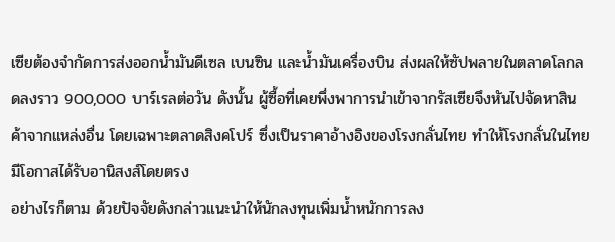เซียต้องจำกัดการส่งออกน้ำมันดีเซล เบนซิน และน้ำมันเครื่องบิน ส่งผลให้ซัปพลายในตลาดโลกลดลงราว 900,000 บาร์เรลต่อวัน ดังนั้น ผู้ซื้อที่เคยพึ่งพาการนำเข้าจากรัสเซียจึงหันไปจัดหาสินค้าจากแหล่งอื่น โดยเฉพาะตลาดสิงคโปร์ ซึ่งเป็นราคาอ้างอิงของโรงกลั่นไทย ทำให้โรงกลั่นในไทยมีโอกาสได้รับอานิสงส์โดยตรง
อย่างไรก็ตาม ด้วยปัจจัยดังกล่าวแนะนำให้นักลงทุนเพิ่มน้ำหนักการลง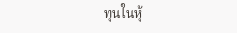ทุนในหุ้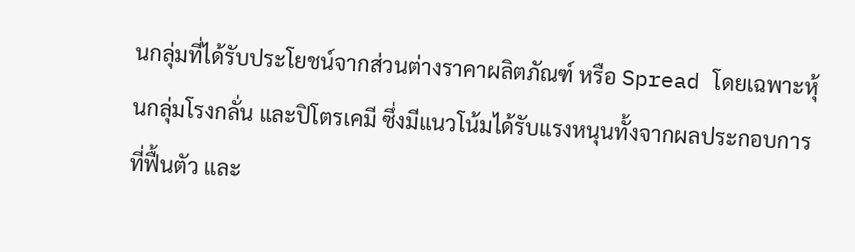นกลุ่มที่ได้รับประโยชน์จากส่วนต่างราคาผลิตภัณฑ์ หรือ Spread โดยเฉพาะหุ้นกลุ่มโรงกลั่น และปิโตรเคมี ซึ่งมีแนวโน้มได้รับแรงหนุนทั้งจากผลประกอบการที่ฟื้นตัว และ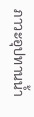ภาวะอุปทานน้ำ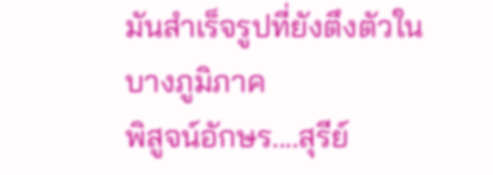มันสำเร็จรูปที่ยังตึงตัวในบางภูมิภาค
พิสูจน์อักษร....สุรีย์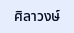ศิลาวงษ์